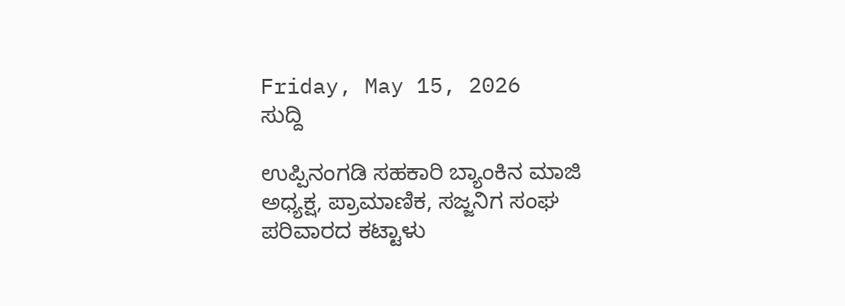Friday, May 15, 2026
ಸುದ್ದಿ

ಉಪ್ಪಿನಂಗಡಿ ಸಹಕಾರಿ ಬ್ಯಾಂಕಿನ ಮಾಜಿ ಅಧ್ಯಕ್ಷ, ಪ್ರಾಮಾಣಿಕ, ಸಜ್ಜನಿಗ ಸಂಘ ಪರಿವಾರದ ಕಟ್ಟಾಳು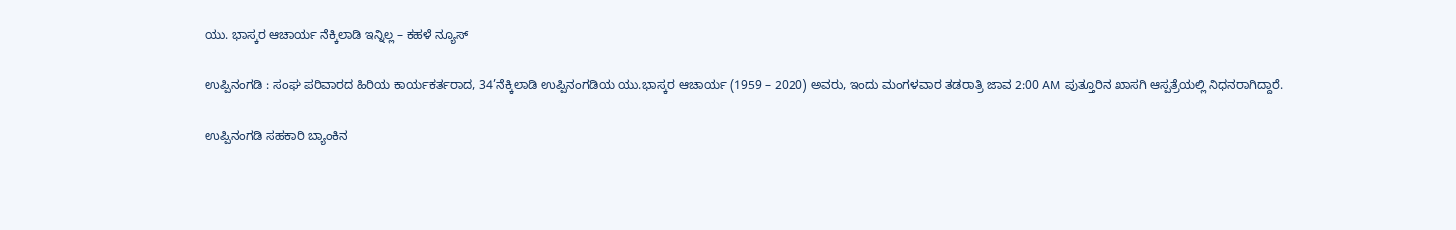ಯು. ಭಾಸ್ಕರ ಆಚಾರ್ಯ ನೆಕ್ಕಿಲಾಡಿ ಇನ್ನಿಲ್ಲ – ಕಹಳೆ ನ್ಯೂಸ್

ಉಪ್ಪಿನಂಗಡಿ : ಸಂಘ ಪರಿವಾರದ ಹಿರಿಯ ಕಾರ್ಯಕರ್ತರಾದ, 34’ನೆಕ್ಕಿಲಾಡಿ ಉಪ್ಪಿನಂಗಡಿಯ ಯು.ಭಾಸ್ಕರ ಆಚಾರ್ಯ (1959 – 2020) ಅವರು, ಇಂದು ಮಂಗಳವಾರ ತಡರಾತ್ರಿ ಜಾವ 2:00 AM ಪುತ್ತೂರಿನ ಖಾಸಗಿ ಆಸ್ಪತ್ರೆಯಲ್ಲಿ ನಿಧನರಾಗಿದ್ದಾರೆ.

ಉಪ್ಪಿನಂಗಡಿ ಸಹಕಾರಿ ಬ್ಯಾಂಕಿನ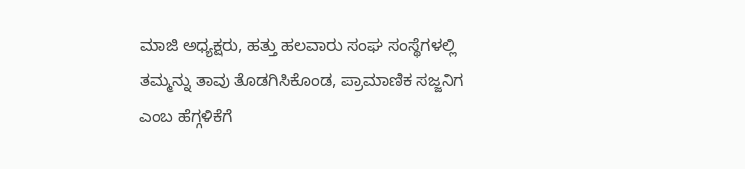ಮಾಜಿ ಅಧ್ಯಕ್ಷರು, ಹತ್ತು ಹಲವಾರು ಸಂಘ ಸಂಸ್ಥೆಗಳಲ್ಲಿ ತಮ್ಮನ್ನು ತಾವು ತೊಡಗಿಸಿಕೊಂಡ, ಪ್ರಾಮಾಣಿಕ ಸಜ್ಜನಿಗ ಎಂಬ ಹೆಗ್ಗಳಿಕೆಗೆ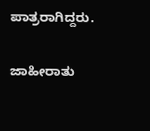ಪಾತ್ರರಾಗಿದ್ದರು.

ಜಾಹೀರಾತು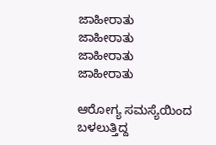ಜಾಹೀರಾತು
ಜಾಹೀರಾತು
ಜಾಹೀರಾತು
ಜಾಹೀರಾತು

ಆರೋಗ್ಯ ಸಮಸ್ಯೆಯಿಂದ ಬಳಲುತ್ತಿದ್ದ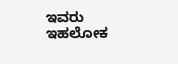ಇವರು ಇಹಲೋಕ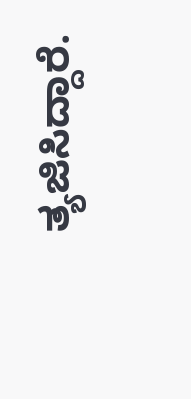ತ್ಯಜಿಸಿದ್ದಾರೆ.